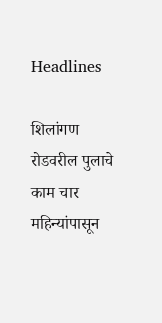Headlines

शिलांगण रोडवरील पुलाचे काम चार महिन्यांपासून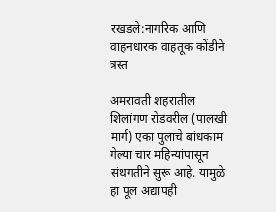रखडले:नागरिक आणि वाहनधारक वाहतूक कोंडीने त्रस्त

अमरावती शहरातील शिलांगण रोडवरील (पालखी मार्ग) एका पुलाचे बांधकाम गेल्या चार महिन्यांपासून संथगतीने सुरू आहे. यामुळे हा पूल अद्यापही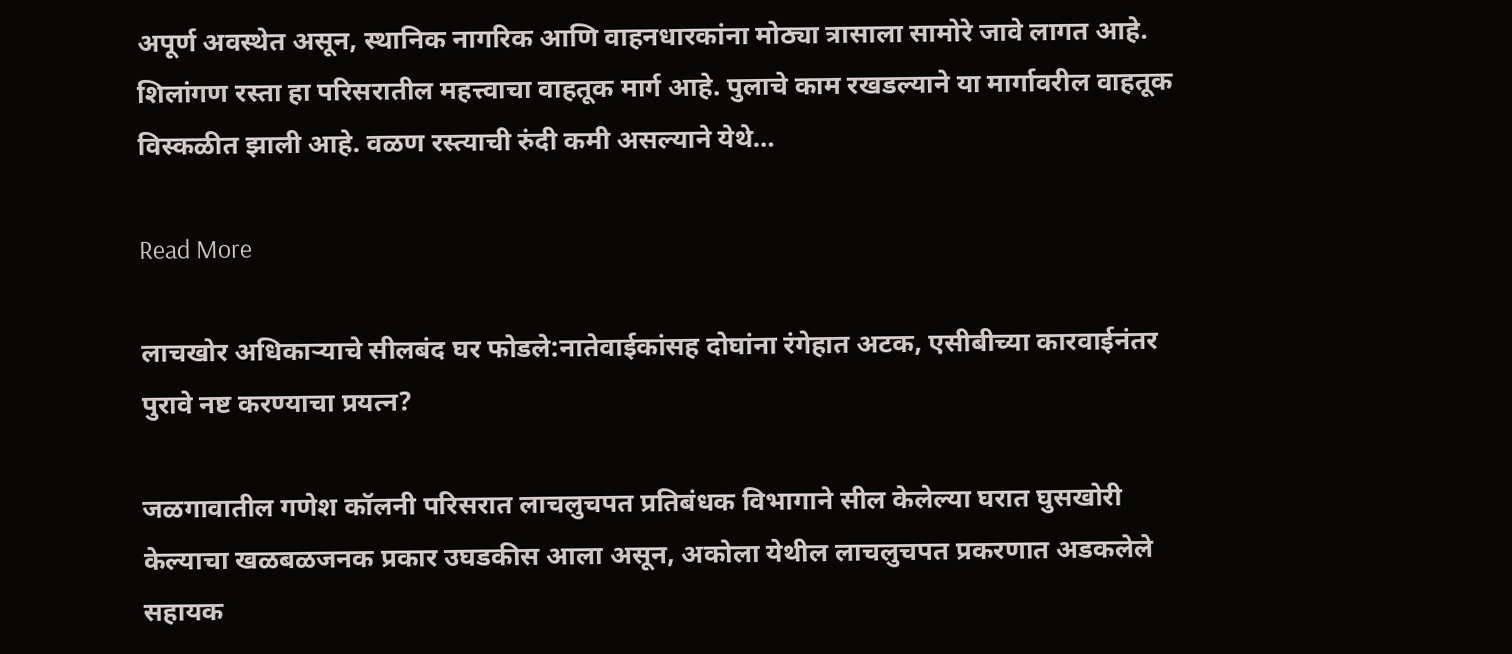अपूर्ण अवस्थेत असून, स्थानिक नागरिक आणि वाहनधारकांना मोठ्या त्रासाला सामोरे जावे लागत आहे. शिलांगण रस्ता हा परिसरातील महत्त्वाचा वाहतूक मार्ग आहे. पुलाचे काम रखडल्याने या मार्गावरील वाहतूक विस्कळीत झाली आहे. वळण रस्त्याची रुंदी कमी असल्याने येथे…

Read More

लाचखोर अधिकाऱ्याचे सीलबंद घर फोडले:नातेवाईकांसह दोघांना रंगेहात अटक, एसीबीच्या कारवाईनंतर पुरावे नष्ट करण्याचा प्रयत्न?

जळगावातील गणेश कॉलनी परिसरात लाचलुचपत प्रतिबंधक विभागाने सील केलेल्या घरात घुसखोरी केल्याचा खळबळजनक प्रकार उघडकीस आला असून, अकोला येथील लाचलुचपत प्रकरणात अडकलेले सहायक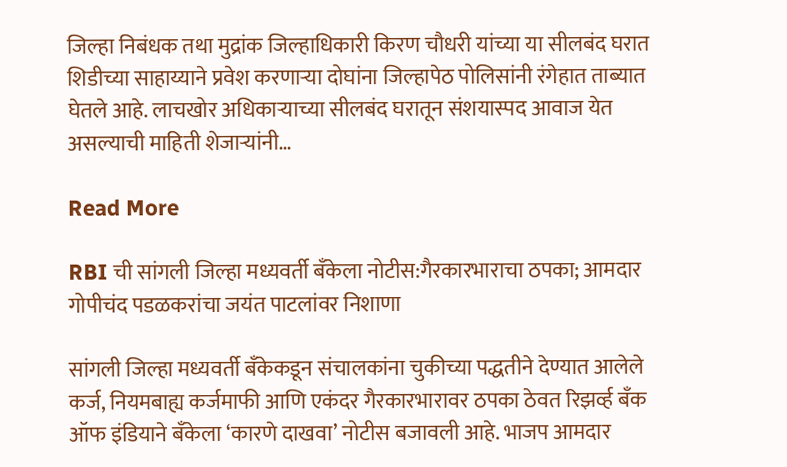जिल्हा निबंधक तथा मुद्रांक जिल्हाधिकारी किरण चौधरी यांच्या या सीलबंद घरात शिडीच्या साहाय्याने प्रवेश करणाऱ्या दोघांना जिल्हापेठ पोलिसांनी रंगेहात ताब्यात घेतले आहे. लाचखोर अधिकाऱ्याच्या सीलबंद घरातून संशयास्पद आवाज येत असल्याची माहिती शेजाऱ्यांनी…

Read More

RBI ची सांगली जिल्हा मध्यवर्ती बँकेला नोटीस:गैरकारभाराचा ठपका; आमदार गोपीचंद पडळकरांचा जयंत पाटलांवर निशाणा

सांगली जिल्हा मध्यवर्ती बँकेकडून संचालकांना चुकीच्या पद्धतीने देण्यात आलेले कर्ज, नियमबाह्य कर्जमाफी आणि एकंदर गैरकारभारावर ठपका ठेवत रिझर्व्ह बँक ऑफ इंडियाने बँकेला ‘कारणे दाखवा’ नोटीस बजावली आहे. भाजप आमदार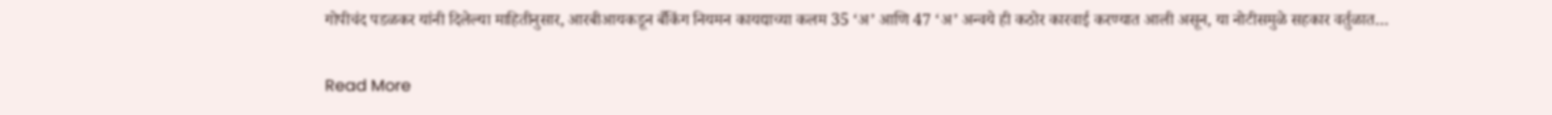गोपीचंद पडळकर यांनी दिलेल्या माहितीनुसार, आरबीआयकडून बँकिंग नियमन कायद्याच्या कलम 35 ‘अ’ आणि 47 ‘अ’ अन्वये ही कठोर कारवाई करण्यात आली असून, या नोटीसमुळे सहकार वर्तुळात…

Read More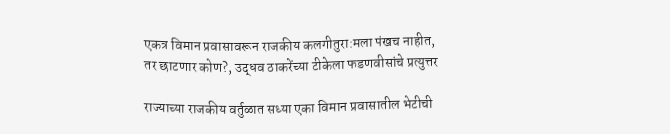एकत्र विमान प्रवासावरून राजकीय कलगीतुरा:मला पंखच नाहीत, तर छाटणार कोण?, उद्धव ठाकरेंच्या टीकेला फडणवीसांचे प्रत्युत्तर

राज्याच्या राजकीय वर्तुळात सध्या एका विमान प्रवासातील भेटीची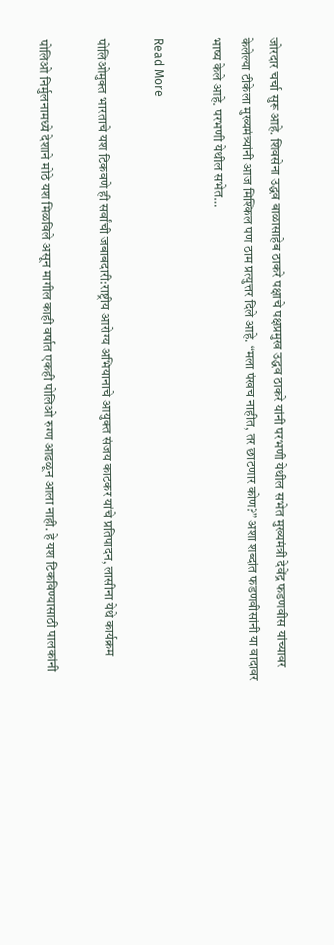जोरदार चर्चा सुरू आहे. शिवसेना उद्धव बाळासाहेब ठाकरे पक्षाचे पक्षप्रमुख उद्धव ठाकरे यांनी परभणी येथील सभेत मुख्यमंत्री देवेंद्र फडणवीस यांच्यावर केलेल्या टीकेला मुख्यमंत्र्यांनी आज मिश्किल पण ठाम प्रत्युत्तर दिले आहे. “मला पंखच नाहीत, तर छाटणार कोण?” अशा शब्दांत फडणवीसांनी या वादावर भाष्य केले आहे. परभणी येथील सभेत…

Read More

पोलिओमुक्त भारताचे यश टिकवणे ही सर्वांची जबाबदारी:राष्ट्रीय आरोग्य अभियानाचे आयुक्त संजय काटकर यांचे प्रतिपादन, लासीना येथे कार्यक्रम

पोलिओ निर्मुलनामध्ये देशाने मोठे यश मिळविले असून मागील काही वर्षात एकही पोलिओ रुग्ण आढळून आला नाही. हे यश टिकविण्यासाठी पालकांनी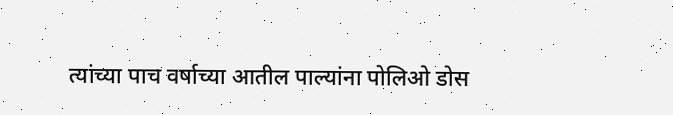त्यांच्या पाच वर्षाच्या आतील पाल्यांना पोलिओ डोस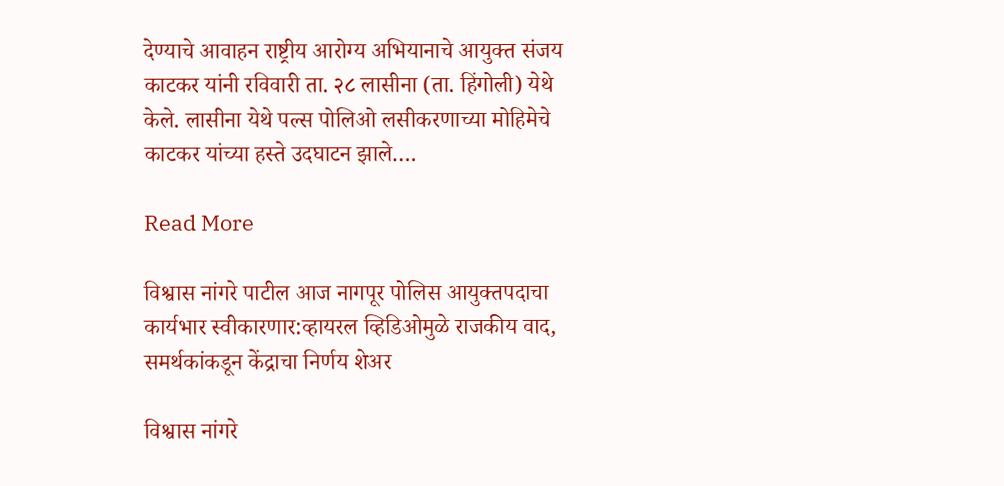देण्याचे आवाहन राष्ट्रीय आरोग्य अभियानाचे आयुक्त संजय काटकर यांनी रविवारी ता. २८ लासीना (ता. हिंगोली) येथे केले. लासीना येथे पल्स पोलिओ लसीकरणाच्या मोहिमेचे काटकर यांच्या हस्ते उदघाटन झाले….

Read More

विश्वास नांगरे पाटील आज नागपूर पोलिस आयुक्तपदाचा कार्यभार स्वीकारणार:व्हायरल व्हिडिओमुळे राजकीय वाद, समर्थकांकडून केंद्राचा निर्णय शेअर

विश्वास नांगरे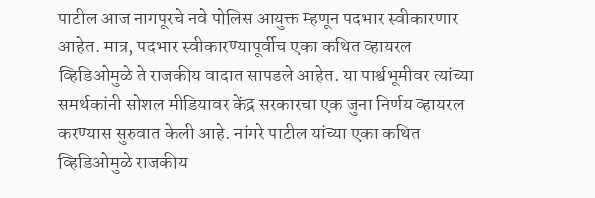पाटील आज नागपूरचे नवे पोलिस आयुक्त म्हणून पदभार स्वीकारणार आहेत. मात्र, पदभार स्वीकारण्यापूर्वीच एका कथित व्हायरल व्हिडिओमुळे ते राजकीय वादात सापडले आहेत. या पार्श्वभूमीवर त्यांच्या समर्थकांनी सोशल मीडियावर केंद्र सरकारचा एक जुना निर्णय व्हायरल करण्यास सुरुवात केली आहे. नांगरे पाटील यांच्या एका कथित व्हिडिओमुळे राजकीय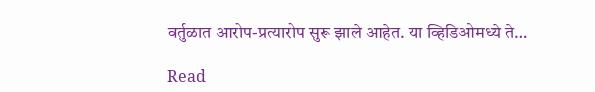वर्तुळात आरोप-प्रत्यारोप सुरू झाले आहेत. या व्हिडिओमध्ये ते…

Read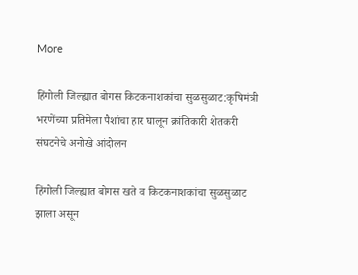More

हिंगोली जिल्ह्यात बोगस किटकनाशकांचा सुळसुळाट:कृषिमंत्री भरणेंच्या प्रतिमेला पैशांचा हार घालून क्रांतिकारी शेतकरी संघटनेचे अनोखे आंदोलन

हिंगोली जिल्ह्यात बोगस खते व किटकनाशकांचा सुळसुळाट झाला असून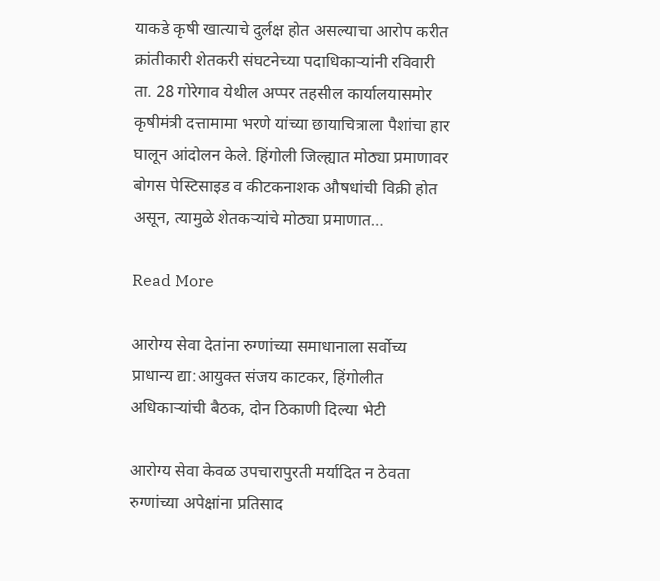याकडे कृषी खात्याचे दुर्लक्ष होत असल्याचा आरोप करीत क्रांतीकारी शेतकरी संघटनेच्या पदाधिकाऱ्यांनी रविवारी ता. 28 गोरेगाव येथील अप्पर तहसील कार्यालयासमोर कृषीमंत्री दत्तामामा भरणे यांच्या छायाचित्राला पैशांचा हार घालून आंदोलन केले. हिंगोली जिल्ह्यात मोठ्या प्रमाणावर बोगस पेस्टिसाइड व कीटकनाशक औषधांची विक्री होत असून, त्यामुळे शेतकऱ्यांचे मोठ्या प्रमाणात…

Read More

आरोग्य सेवा देतांना रुग्णांच्या समाधानाला सर्वोच्य प्राधान्य द्या:आयुक्त संजय काटकर, हिंगोलीत अधिकाऱ्यांची बैठक, दोन ठिकाणी दिल्या भेटी

आरोग्य सेवा केवळ उपचारापुरती मर्यादित न ठेवता रुग्णांच्या अपेक्षांना प्रतिसाद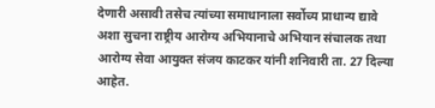देणारी असावी तसेच त्यांच्या समाधानाला सर्वोच्य प्राधान्य द्यावे अशा सुचना राष्ट्रीय आरोग्य अभियानाचे अभियान संचालक तथा आरोग्य सेवा आयुक्त संजय काटकर यांनी शनिवारी ता. 27 दिल्या आहेत.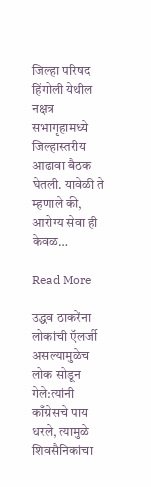जिल्हा परिषद हिंगोली येथील नक्षत्र सभागृहामध्ये जिल्हास्तरीय आढावा बैठक घेतली. यावेळी ते म्हणाले की, आरोग्य सेवा ही केवळ…

Read More

उद्धव ठाकरेंना लोकांची ऍलर्जी असल्यामुळेच लोक सोडून गेले:त्यांनी काँग्रेसचे पाय धरले, त्यामुळे शिवसैनिकांचा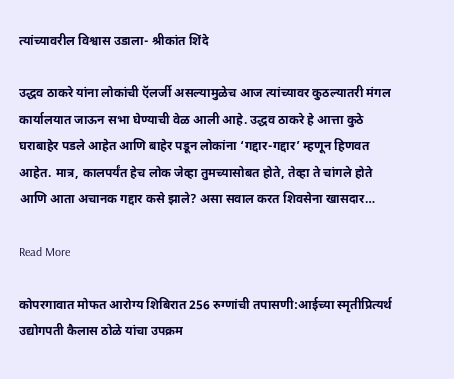त्यांच्यावरील विश्वास उडाला- श्रीकांत शिंदे

उद्धव ठाकरे यांना लोकांची ऍलर्जी असल्यामुळेच आज त्यांच्यावर कुठल्यातरी मंगल कार्यालयात जाऊन सभा घेण्याची वेळ आली आहे. उद्धव ठाकरे हे आत्ता कुठे घराबाहेर पडले आहेत आणि बाहेर पडून लोकांना ‘गद्दार-गद्दार’ म्हणून हिणवत आहेत. मात्र, कालपर्यंत हेच लोक जेव्हा तुमच्यासोबत होते, तेव्हा ते चांगले होते आणि आता अचानक गद्दार कसे झाले? असा सवाल करत शिवसेना खासदार…

Read More

कोपरगावात मोफत आरोग्य शिबिरात 256 रुग्णांची तपासणी:आईच्या स्मृतीप्रित्यर्थ उद्योगपती कैलास ठोळे यांचा उपक्रम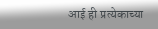आई ही प्रत्येकाच्या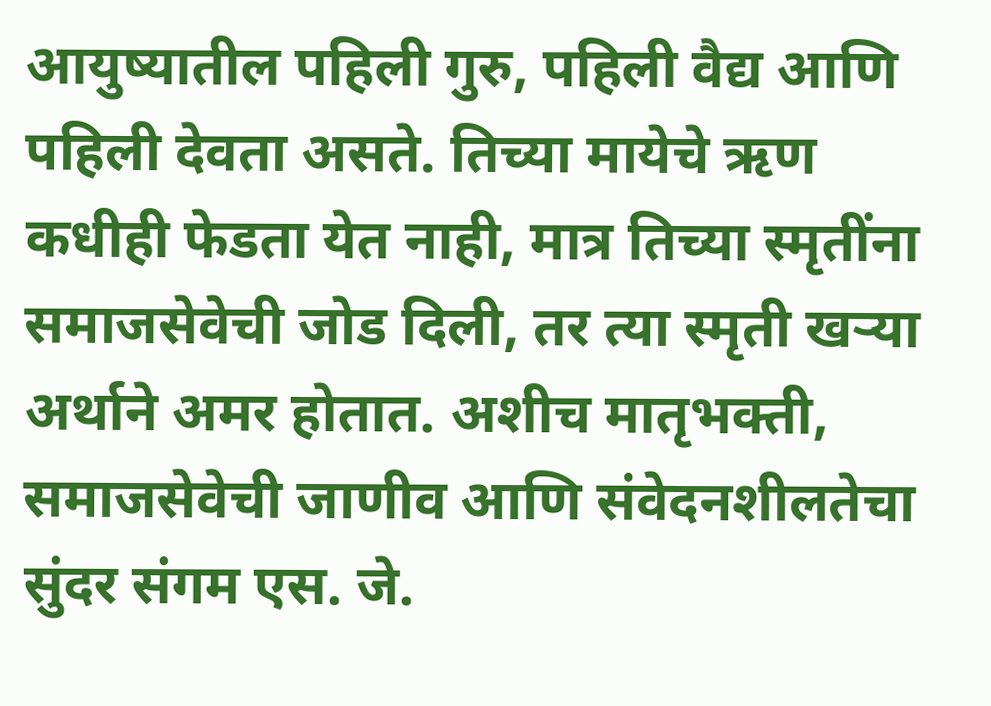आयुष्यातील पहिली गुरु, पहिली वैद्य आणि पहिली देवता असते. तिच्या मायेचे ऋण कधीही फेडता येत नाही, मात्र तिच्या स्मृतींना समाजसेवेची जोड दिली, तर त्या स्मृती खऱ्या अर्थाने अमर होतात. अशीच मातृभक्ती, समाजसेवेची जाणीव आणि संवेदनशीलतेचा सुंदर संगम एस. जे.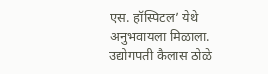एस. हॉस्पिटल’ येथे अनुभवायला मिळाला. उद्योगपती कैलास ठोळे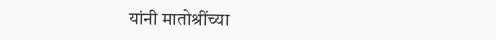यांनी मातोश्रींच्या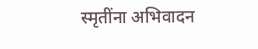स्मृतींना अभिवादन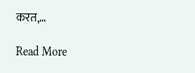करत,…

Read More